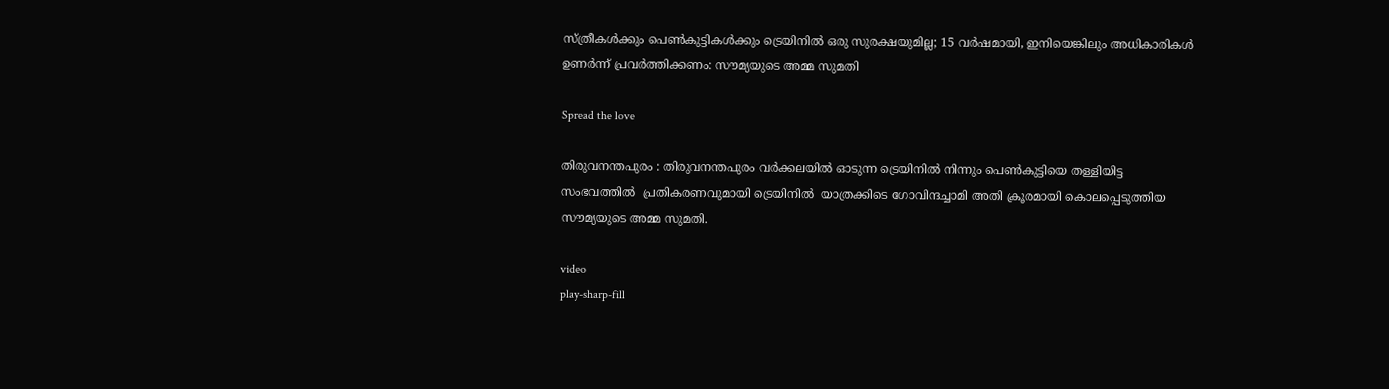സ്ത്രീകള്‍ക്കും പെണ്‍കുട്ടികള്‍ക്കും ട്രെയിനില്‍ ഒരു സുരക്ഷയുമില്ല; 15 വര്‍ഷമായി, ഇനിയെങ്കിലും അധികാരികള്‍ ഉണർന്ന് പ്രവർത്തിക്കണം: സൗമ്യയുടെ അമ്മ സുമതി

Spread the love

തിരുവനന്തപുരം : തിരുവനന്തപുരം വർക്കലയില്‍ ഓടുന്ന ട്രെയിനില്‍ നിന്നും പെണ്‍കുട്ടിയെ തള്ളിയിട്ട സംഭവത്തില്‍  പ്രതികരണവുമായി ട്രെയിനിൽ  യാത്രക്കിടെ ഗോവിന്ദച്ചാമി അതി ക്രൂരമായി കൊലപ്പെടുത്തിയ സൗമ്യയുടെ അമ്മ സുമതി.

video
play-sharp-fill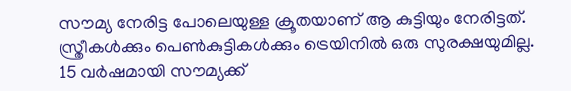സൗമ്യ നേരിട്ട പോലെയുള്ള ക്രൂതയാണ് ആ കുട്ടിയും നേരിട്ടത്. സ്ത്രീകള്‍ക്കും പെണ്‍കുട്ടികള്‍ക്കും ട്രെയിനില്‍ ഒരു സുരക്ഷയുമില്ല. 15 വർഷമായി സൗമ്യക്ക്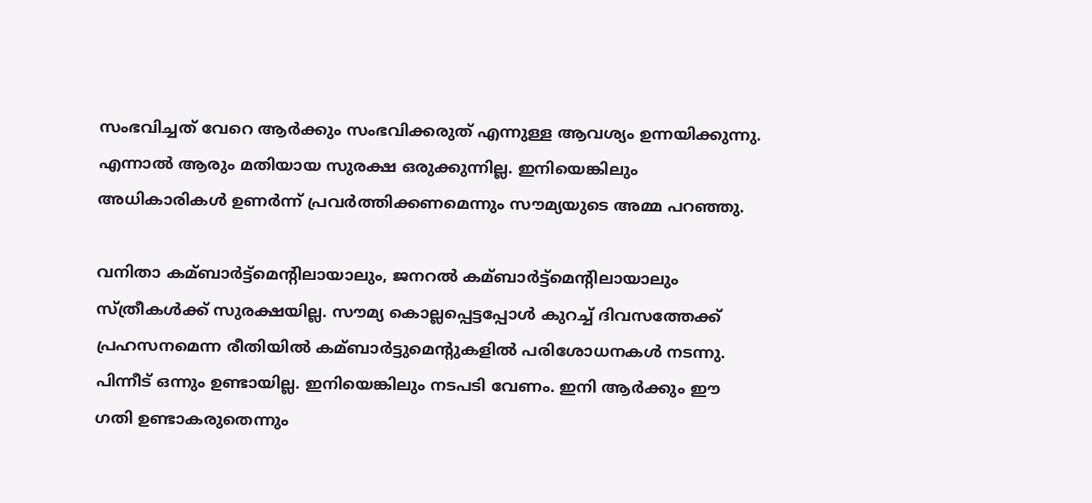സംഭവിച്ചത് വേറെ ആർക്കും സംഭവിക്കരുത് എന്നുള്ള ആവശ്യം ഉന്നയിക്കുന്നു. എന്നാല്‍ ആരും മതിയായ സുരക്ഷ ഒരുക്കുന്നില്ല. ഇനിയെങ്കിലും അധികാരികള്‍ ഉണർന്ന് പ്രവർത്തിക്കണമെന്നും സൗമ്യയുടെ അമ്മ പറഞ്ഞു.

വനിതാ കമ്ബാർട്ട്മെൻ്റിലായാലും, ജനറല്‍ കമ്ബാർട്ട്മെൻ്റിലായാലും സ്ത്രീകള്‍ക്ക് സുരക്ഷയില്ല. സൗമ്യ കൊല്ലപ്പെട്ടപ്പോള്‍ കുറച്ച്‌ ദിവസത്തേക്ക് പ്രഹസനമെന്ന രീതിയില്‍ കമ്ബാർട്ടുമെൻ്റുകളില്‍ പരിശോധനകള്‍ നടന്നു. പിന്നീട് ഒന്നും ഉണ്ടായില്ല. ഇനിയെങ്കിലും നടപടി വേണം. ഇനി ആർക്കും ഈ ഗതി ഉണ്ടാകരുതെന്നും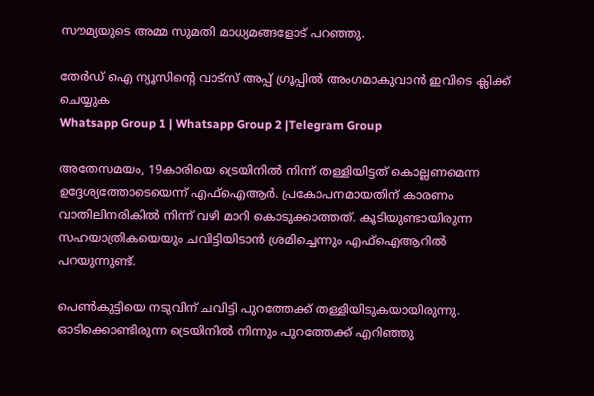സൗമ്യയുടെ അമ്മ സുമതി മാധ്യമങ്ങളോട് പറഞ്ഞു.

തേർഡ് ഐ ന്യൂസിന്റെ വാട്സ് അപ്പ് ഗ്രൂപ്പിൽ അംഗമാകുവാൻ ഇവിടെ ക്ലിക്ക് ചെയ്യുക
Whatsapp Group 1 | Whatsapp Group 2 |Telegram Group

അതേസമയം, 19കാരിയെ ട്രെയിനില്‍ നിന്ന് തള്ളിയിട്ടത് കൊല്ലണമെന്ന ഉദ്ദേശ്യത്തോടെയെന്ന് എഫ്‌ഐആർ. പ്രകോപനമായതിന് കാരണം വാതിലിനരികിൽ നിന്ന് വഴി മാറി കൊടുക്കാത്തത്. കൂടിയുണ്ടായിരുന്ന സഹയാത്രികയെയും ചവിട്ടിയിടാൻ ശ്രമിച്ചെന്നും എഫ്‌ഐആറില്‍ പറയുന്നുണ്ട്.

പെണ്‍കുട്ടിയെ നടുവിന് ചവിട്ടി പുറത്തേക്ക് തള്ളിയിടുകയായിരുന്നു. ഓടിക്കൊണ്ടിരുന്ന ട്രെയിനില്‍ നിന്നും പുറത്തേക്ക് എറിഞ്ഞു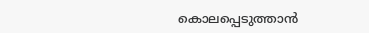കൊലപ്പെടുത്താൻ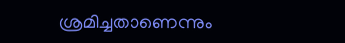ശ്രമിച്ചതാണെന്നും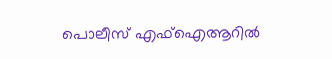പൊലീസ് എഫ്‌ഐആറില്‍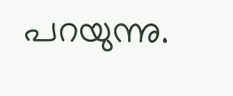പറയുന്നു.